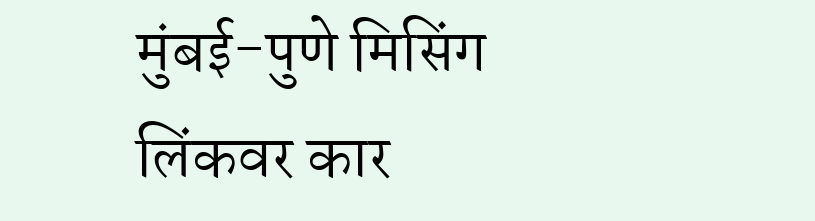मुंबई-पुणे मिसिंग लिंकवर कार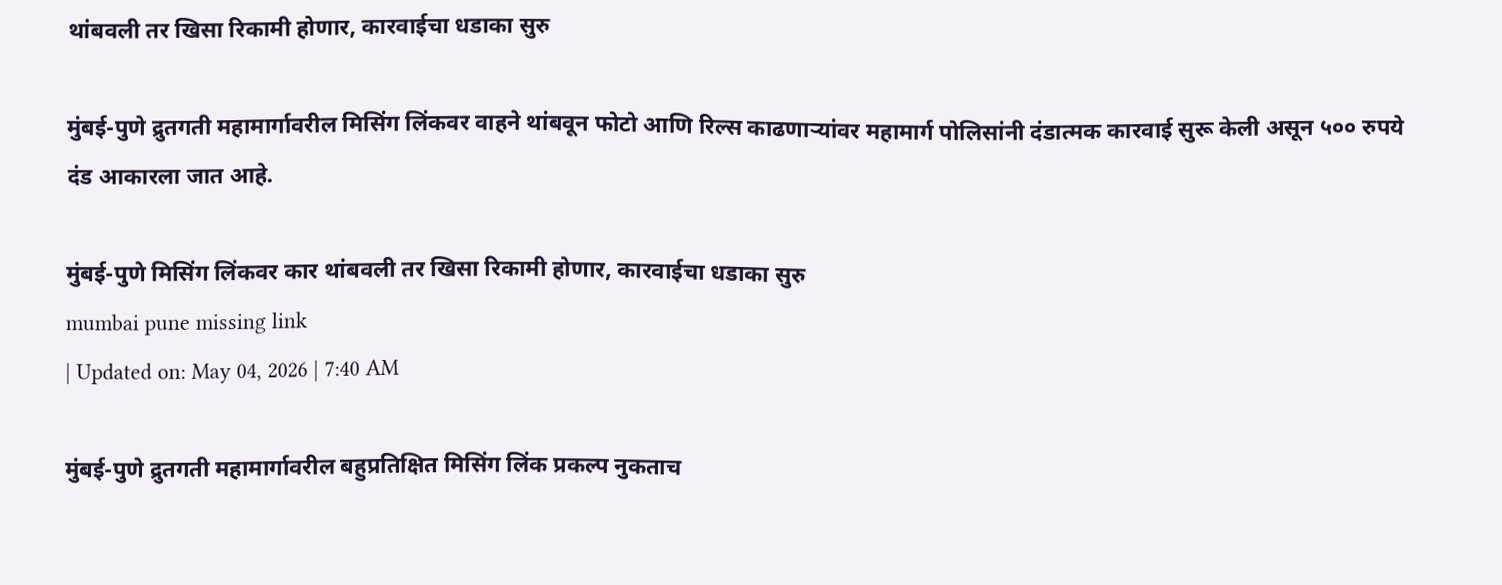थांबवली तर खिसा रिकामी होणार, कारवाईचा धडाका सुरु

मुंबई-पुणे द्रुतगती महामार्गावरील मिसिंग लिंकवर वाहने थांबवून फोटो आणि रिल्स काढणाऱ्यांवर महामार्ग पोलिसांनी दंडात्मक कारवाई सुरू केली असून ५०० रुपये दंड आकारला जात आहे.

मुंबई-पुणे मिसिंग लिंकवर कार थांबवली तर खिसा रिकामी होणार, कारवाईचा धडाका सुरु
mumbai pune missing link
| Updated on: May 04, 2026 | 7:40 AM

मुंबई-पुणे द्रुतगती महामार्गावरील बहुप्रतिक्षित मिसिंग लिंक प्रकल्प नुकताच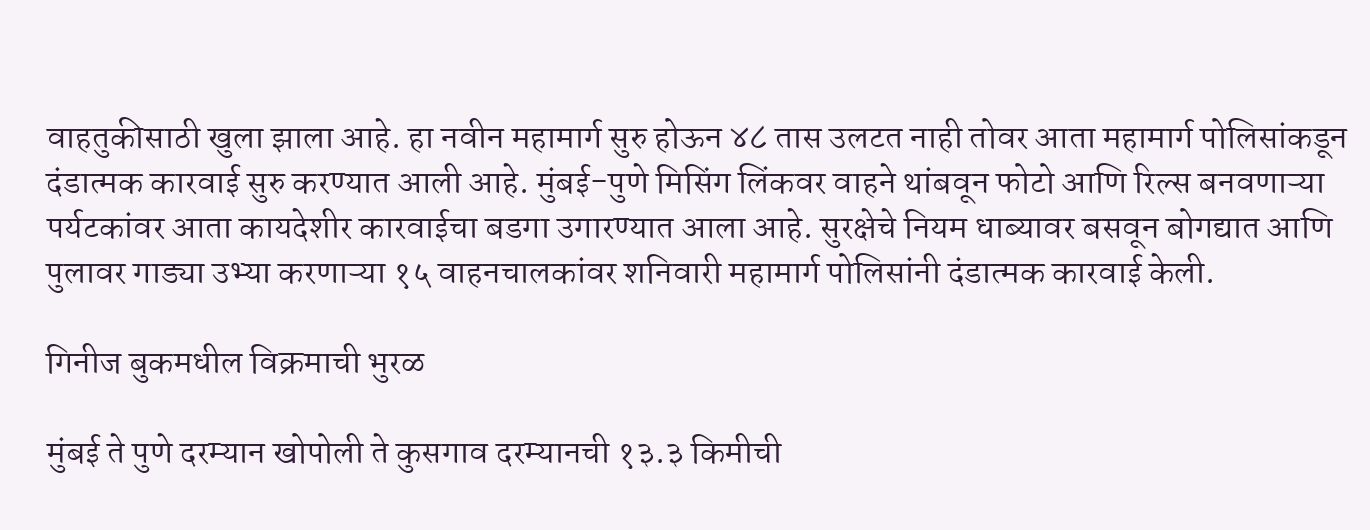वाहतुकीसाठी खुला झाला आहे. हा नवीन महामार्ग सुरु होऊन ४८ तास उलटत नाही तोवर आता महामार्ग पोलिसांकडून दंडात्मक कारवाई सुरु करण्यात आली आहे. मुंबई-पुणे मिसिंग लिंकवर वाहने थांबवून फोटो आणि रिल्स बनवणाऱ्या पर्यटकांवर आता कायदेशीर कारवाईचा बडगा उगारण्यात आला आहे. सुरक्षेचे नियम धाब्यावर बसवून बोगद्यात आणि पुलावर गाड्या उभ्या करणाऱ्या १५ वाहनचालकांवर शनिवारी महामार्ग पोलिसांनी दंडात्मक कारवाई केली.

गिनीज बुकमधील विक्रमाची भुरळ

मुंबई ते पुणे दरम्यान खोपोली ते कुसगाव दरम्यानची १३.३ किमीची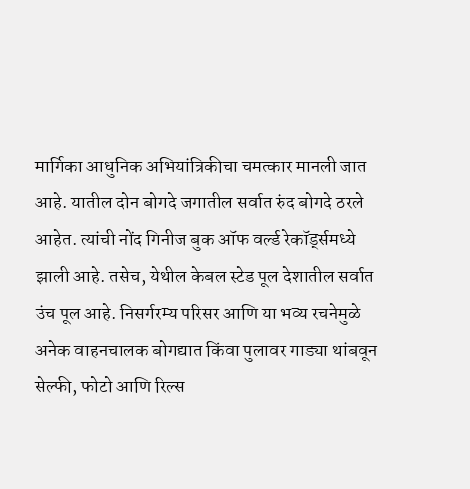मार्गिका आधुनिक अभियांत्रिकीचा चमत्कार मानली जात आहे. यातील दोन बोगदे जगातील सर्वात रुंद बोगदे ठरले आहेत. त्यांची नोंद गिनीज बुक ऑफ वर्ल्ड रेकॉर्ड्समध्ये झाली आहे. तसेच, येथील केबल स्टेड पूल देशातील सर्वात उंच पूल आहे. निसर्गरम्य परिसर आणि या भव्य रचनेमुळे अनेक वाहनचालक बोगद्यात किंवा पुलावर गाड्या थांबवून सेल्फी, फोटो आणि रिल्स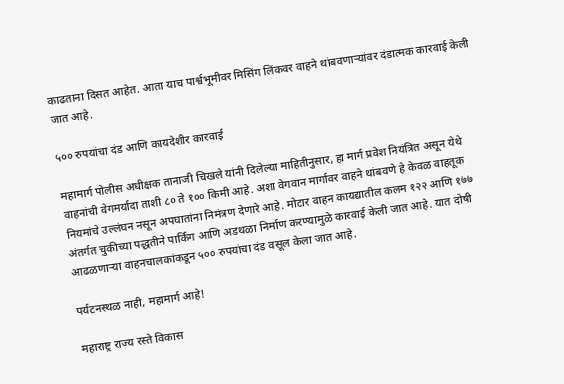काढताना दिसत आहेत. आता याच पार्श्वभूमीवर मिसिंग लिंकवर वाहने थांबवणाऱ्यांवर दंडात्मक कारवाई केली जात आहे.

५०० रुपयांचा दंड आणि कायदेशीर कारवाई

महामार्ग पोलीस अधीक्षक तानाजी चिखले यांनी दिलेल्या माहितीनुसार, हा मार्ग प्रवेश नियंत्रित असून येथे वाहनांची वेगमर्यादा ताशी ८० ते १०० किमी आहे. अशा वेगवान मार्गावर वाहने थांबवणे हे केवळ वाहतूक नियमांचे उल्लंघन नसून अपघातांना निमंत्रण देणारे आहे. मोटार वाहन कायद्यातील कलम १२२ आणि १७७ अंतर्गत चुकीच्या पद्धतीने पार्किंग आणि अडथळा निर्माण करण्यामुळे कारवाई केली जात आहे. यात दोषी आढळणाऱ्या वाहनचालकांकडून ५०० रुपयांचा दंड वसूल केला जात आहे.

पर्यटनस्थळ नाही, महामार्ग आहे!

महाराष्ट्र राज्य रस्ते विकास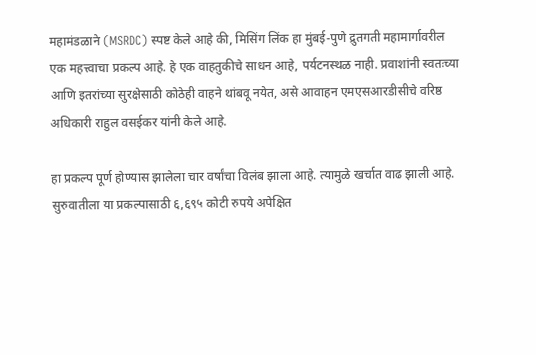महामंडळाने (MSRDC) स्पष्ट केले आहे की, मिसिंग लिंक हा मुंबई-पुणे द्रुतगती महामार्गावरील एक महत्त्वाचा प्रकल्प आहे. हे एक वाहतुकीचे साधन आहे, पर्यटनस्थळ नाही. प्रवाशांनी स्वतःच्या आणि इतरांच्या सुरक्षेसाठी कोठेही वाहने थांबवू नयेत, असे आवाहन एमएसआरडीसीचे वरिष्ठ अधिकारी राहुल वसईकर यांनी केले आहे.

हा प्रकल्प पूर्ण होण्यास झालेला चार वर्षांचा विलंब झाला आहे. त्यामुळे खर्चात वाढ झाली आहे. सुरुवातीला या प्रकल्पासाठी ६,६९५ कोटी रुपये अपेक्षित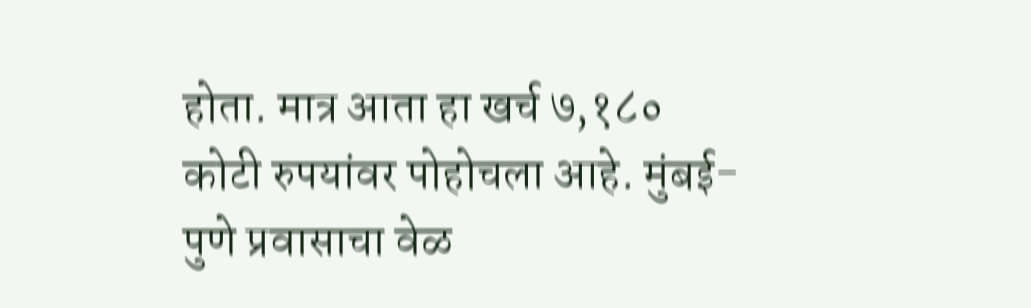होता. मात्र आता हा खर्च ७,१८० कोटी रुपयांवर पोहोचला आहे. मुंबई-पुणे प्रवासाचा वेळ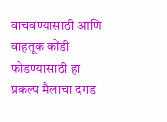वाचवण्यासाठी आणि वाहतूक कोंडी फोडण्यासाठी हा प्रकल्प मैलाचा दगड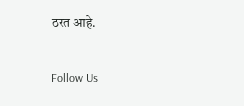ठरत आहे.

Follow Us